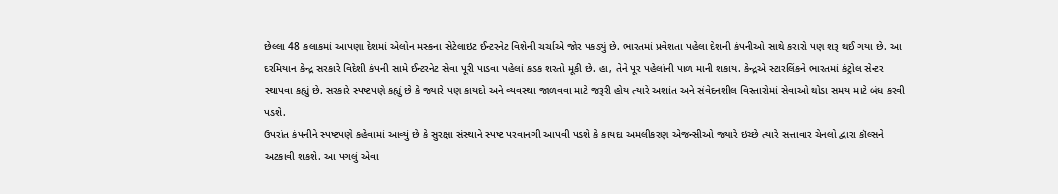છેલ્લા 48 કલાકમાં આપણા દેશમાં એલોન મસ્કના સેટેલાઇટ ઈન્ટરનેટ વિશેની ચર્ચાએ જોર પકડ્યું છે. ભારતમાં પ્રવેશતા પહેલા દેશની કંપનીઓ સાથે કરારો પણ શરૂ થઈ ગયા છે. આ દરમિયાન કેન્દ્ર સરકારે વિદેશી કંપની સામે ઈન્ટરનેટ સેવા પૂરી પાડવા પહેલાં કડક શરતો મૂકી છે. હા, તેને પૂર પહેલાંની પાળ માની શકાય. કેન્દ્રએ સ્ટારલિંકને ભારતમાં કંટ્રોલ સેન્ટર સ્થાપવા કહ્યું છે. સરકારે સ્પષ્ટપણે કહ્યું છે કે જ્યારે પણ કાયદો અને વ્યવસ્થા જાળવવા માટે જરૂરી હોય ત્યારે અશાંત અને સંવેદનશીલ વિસ્તારોમાં સેવાઓ થોડા સમય માટે બંધ કરવી પડશે.
ઉપરાંત કંપનીને સ્પષ્ટપણે કહેવામાં આવ્યું છે કે સુરક્ષા સંસ્થાને સ્પષ્ટ પરવાનગી આપવી પડશે કે કાયદા અમલીકરણ એજન્સીઓ જ્યારે ઇચ્છે ત્યારે સત્તાવાર ચેનલો દ્વારા કૉલ્સને અટકાવી શકશે. આ પગલું એવા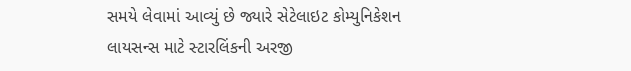સમયે લેવામાં આવ્યું છે જ્યારે સેટેલાઇટ કોમ્યુનિકેશન લાયસન્સ માટે સ્ટારલિંકની અરજી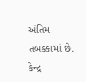અંતિમ તબક્કામાં છે.
કેન્દ્ર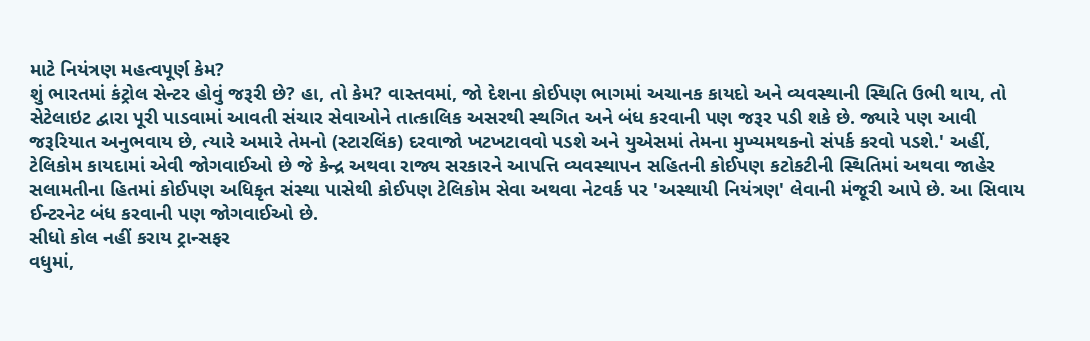માટે નિયંત્રણ મહત્વપૂર્ણ કેમ?
શું ભારતમાં કંટ્રોલ સેન્ટર હોવું જરૂરી છે? હા, તો કેમ? વાસ્તવમાં, જો દેશના કોઈપણ ભાગમાં અચાનક કાયદો અને વ્યવસ્થાની સ્થિતિ ઉભી થાય, તો સેટેલાઇટ દ્વારા પૂરી પાડવામાં આવતી સંચાર સેવાઓને તાત્કાલિક અસરથી સ્થગિત અને બંધ કરવાની પણ જરૂર પડી શકે છે. જ્યારે પણ આવી જરૂરિયાત અનુભવાય છે, ત્યારે અમારે તેમનો (સ્ટારલિંક) દરવાજો ખટખટાવવો પડશે અને યુએસમાં તેમના મુખ્યમથકનો સંપર્ક કરવો પડશે.' અહીં, ટેલિકોમ કાયદામાં એવી જોગવાઈઓ છે જે કેન્દ્ર અથવા રાજ્ય સરકારને આપત્તિ વ્યવસ્થાપન સહિતની કોઈપણ કટોકટીની સ્થિતિમાં અથવા જાહેર સલામતીના હિતમાં કોઈપણ અધિકૃત સંસ્થા પાસેથી કોઈપણ ટેલિકોમ સેવા અથવા નેટવર્ક પર 'અસ્થાયી નિયંત્રણ' લેવાની મંજૂરી આપે છે. આ સિવાય ઈન્ટરનેટ બંધ કરવાની પણ જોગવાઈઓ છે.
સીધો કોલ નહીં કરાય ટ્રાન્સફર
વધુમાં,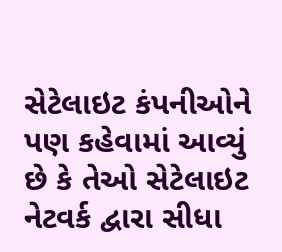સેટેલાઇટ કંપનીઓને પણ કહેવામાં આવ્યું છે કે તેઓ સેટેલાઇટ નેટવર્ક દ્વારા સીધા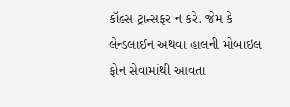કૉલ્સ ટ્રાન્સફર ન કરે. જેમ કે લેન્ડલાઈન અથવા હાલની મોબાઇલ ફોન સેવામાંથી આવતા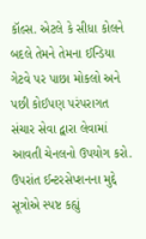કૉલ્સ. એટલે કે સીધા કોલને બદલે તેમને તેમના ઈન્ડિયા ગેટવે પર પાછા મોકલો અને પછી કોઈપણ પરંપરાગત સંચાર સેવા દ્વારા લેવામાં આવતી ચેનલનો ઉપયોગ કરો. ઉપરાંત ઈન્ટરસેપ્શનના મુદ્દે સૂત્રોએ સ્પષ્ટ કહ્યું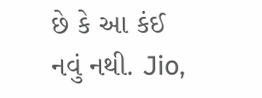છે કે આ કંઈ નવું નથી. Jio,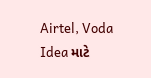Airtel, Voda Idea માટે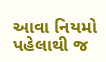આવા નિયમો પહેલાથી જ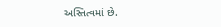અસ્તિત્વમાં છે.